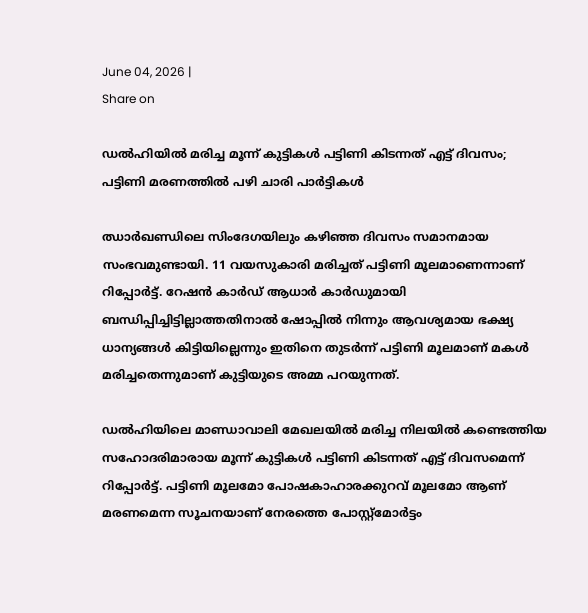June 04, 2026 |
Share on

ഡല്‍ഹിയില്‍ മരിച്ച മൂന്ന് കുട്ടികള്‍ പട്ടിണി കിടന്നത് എട്ട് ദിവസം; പട്ടിണി മരണത്തില്‍ പഴി ചാരി പാര്‍ട്ടികള്‍

ഝാര്‍ഖണ്ഡിലെ സിംദേഗയിലും കഴിഞ്ഞ ദിവസം സമാനമായ സംഭവമുണ്ടായി. 11 വയസുകാരി മരിച്ചത് പട്ടിണി മൂലമാണെന്നാണ് റിപ്പോര്‍ട്ട്. റേഷന്‍ കാര്‍ഡ് ആധാര്‍ കാര്‍ഡുമായി ബന്ധിപ്പിച്ചിട്ടില്ലാത്തതിനാല്‍ ഷോപ്പില്‍ നിന്നും ആവശ്യമായ ഭക്ഷ്യ ധാന്യങ്ങള്‍ കിട്ടിയില്ലെന്നും ഇതിനെ തുടര്‍ന്ന് പട്ടിണി മൂലമാണ് മകള്‍ മരിച്ചതെന്നുമാണ് കുട്ടിയുടെ അമ്മ പറയുന്നത്.

ഡല്‍ഹിയിലെ മാണ്ഡാവാലി മേഖലയില്‍ മരിച്ച നിലയില്‍ കണ്ടെത്തിയ സഹോദരിമാരായ മൂന്ന് കുട്ടികള്‍ പട്ടിണി കിടന്നത് എട്ട് ദിവസമെന്ന് റിപ്പോര്‍ട്ട്. പട്ടിണി മൂലമോ പോഷകാഹാരക്കുറവ് മൂലമോ ആണ് മരണമെന്ന സൂചനയാണ് നേരത്തെ പോസ്റ്റ്‌മോര്‍ട്ടം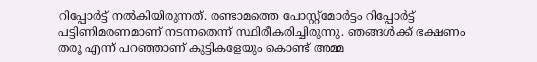റിപ്പോര്‍ട്ട് നല്‍കിയിരുന്നത്. രണ്ടാമത്തെ പോസ്റ്റ്‌മോര്‍ട്ടം റിപ്പോര്‍ട്ട് പട്ടിണിമരണമാണ് നടന്നതെന്ന് സ്ഥിരീകരിച്ചിരുന്നു. ഞങ്ങള്‍ക്ക് ഭക്ഷണം തരൂ എന്ന് പറഞ്ഞാണ് കുട്ടികളേയും കൊണ്ട് അമ്മ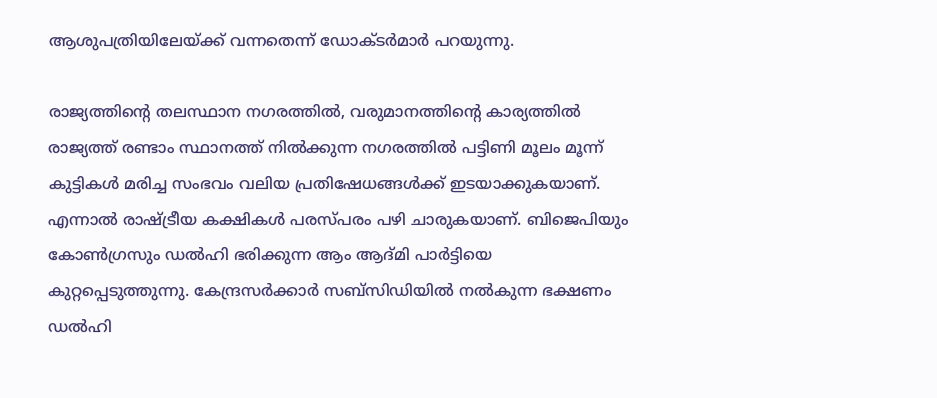ആശുപത്രിയിലേയ്ക്ക് വന്നതെന്ന് ഡോക്ടര്‍മാര്‍ പറയുന്നു.

രാജ്യത്തിന്റെ തലസ്ഥാന നഗരത്തില്‍, വരുമാനത്തിന്റെ കാര്യത്തില്‍ രാജ്യത്ത് രണ്ടാം സ്ഥാനത്ത് നില്‍ക്കുന്ന നഗരത്തില്‍ പട്ടിണി മൂലം മൂന്ന് കുട്ടികള്‍ മരിച്ച സംഭവം വലിയ പ്രതിഷേധങ്ങള്‍ക്ക് ഇടയാക്കുകയാണ്. എന്നാല്‍ രാഷ്ട്രീയ കക്ഷികള്‍ പരസ്പരം പഴി ചാരുകയാണ്. ബിജെപിയും കോണ്‍ഗ്രസും ഡല്‍ഹി ഭരിക്കുന്ന ആം ആദ്മി പാര്‍ട്ടിയെ കുറ്റപ്പെടുത്തുന്നു. കേന്ദ്രസര്‍ക്കാര്‍ സബ്‌സിഡിയില്‍ നല്‍കുന്ന ഭക്ഷണം ഡല്‍ഹി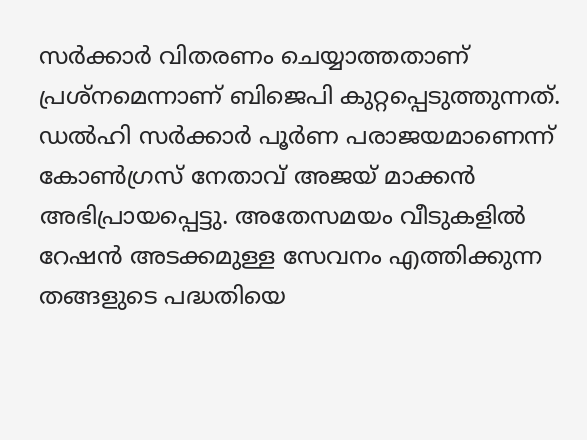സര്‍ക്കാര്‍ വിതരണം ചെയ്യാത്തതാണ് പ്രശ്‌നമെന്നാണ് ബിജെപി കുറ്റപ്പെടുത്തുന്നത്. ഡല്‍ഹി സര്‍ക്കാര്‍ പൂര്‍ണ പരാജയമാണെന്ന് കോണ്‍ഗ്രസ് നേതാവ് അജയ് മാക്കന്‍ അഭിപ്രായപ്പെട്ടു. അതേസമയം വീടുകളില്‍ റേഷന്‍ അടക്കമുള്ള സേവനം എത്തിക്കുന്ന തങ്ങളുടെ പദ്ധതിയെ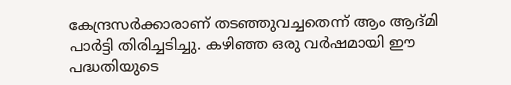കേന്ദ്രസര്‍ക്കാരാണ് തടഞ്ഞുവച്ചതെന്ന് ആം ആദ്മി പാര്‍ട്ടി തിരിച്ചടിച്ചു. കഴിഞ്ഞ ഒരു വര്‍ഷമായി ഈ പദ്ധതിയുടെ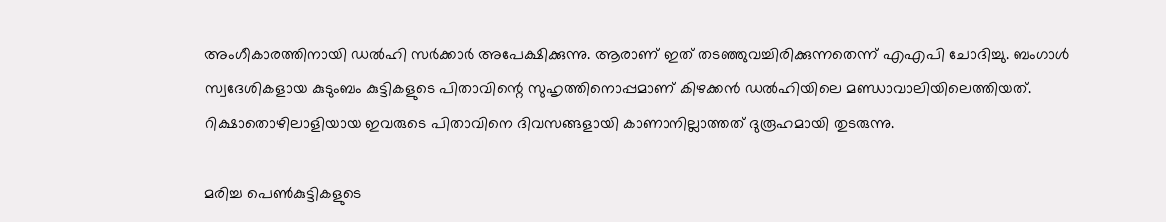അംഗീകാരത്തിനായി ഡല്‍ഹി സര്‍ക്കാര്‍ അപേക്ഷിക്കുന്നു. ആരാണ് ഇത് തടഞ്ഞുവച്ചിരിക്കുന്നതെന്ന് എഎപി ചോദിച്ചു. ബംഗാള്‍ സ്വദേശികളായ കുടുംബം കുട്ടികളുടെ പിതാവിന്റെ സുഹൃത്തിനൊപ്പമാണ് കിഴക്കന്‍ ഡല്‍ഹിയിലെ മണ്ഡാവാലിയിലെത്തിയത്. റിക്ഷാതൊഴിലാളിയായ ഇവരുടെ പിതാവിനെ ദിവസങ്ങളായി കാണാനില്ലാത്തത് ദുരൂഹമായി തുടരുന്നു.

മരിച്ച പെണ്‍കുട്ടികളുടെ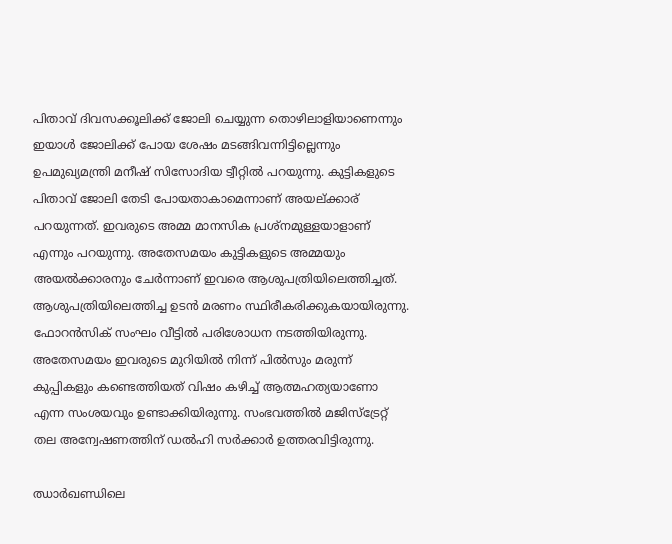പിതാവ് ദിവസക്കൂലിക്ക് ജോലി ചെയ്യുന്ന തൊഴിലാളിയാണെന്നും ഇയാള്‍ ജോലിക്ക് പോയ ശേഷം മടങ്ങിവന്നിട്ടില്ലെന്നും ഉപമുഖ്യമന്ത്രി മനീഷ് സിസോദിയ ട്വീറ്റില്‍ പറയുന്നു. കുട്ടികളുടെ പിതാവ് ജോലി തേടി പോയതാകാമെന്നാണ് അയല്ക്കാര് പറയുന്നത്. ഇവരുടെ അമ്മ മാനസിക പ്രശ്‌നമുള്ളയാളാണ് എന്നും പറയുന്നു. അതേസമയം കുട്ടികളുടെ അമ്മയും അയല്‍ക്കാരനും ചേര്‍ന്നാണ് ഇവരെ ആശുപത്രിയിലെത്തിച്ചത്. ആശുപത്രിയിലെത്തിച്ച ഉടന്‍ മരണം സ്ഥിരീകരിക്കുകയായിരുന്നു. ഫോറന്‍സിക് സംഘം വീട്ടില്‍ പരിശോധന നടത്തിയിരുന്നു. അതേസമയം ഇവരുടെ മുറിയില്‍ നിന്ന് പില്‍സും മരുന്ന് കുപ്പികളും കണ്ടെത്തിയത് വിഷം കഴിച്ച് ആത്മഹത്യയാണോ എന്ന സംശയവും ഉണ്ടാക്കിയിരുന്നു. സംഭവത്തില്‍ മജിസ്‌ട്രേറ്റ് തല അന്വേഷണത്തിന് ഡല്‍ഹി സര്‍ക്കാര്‍ ഉത്തരവിട്ടിരുന്നു.

ഝാര്‍ഖണ്ഡിലെ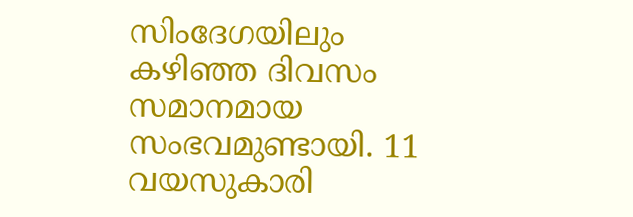സിംദേഗയിലും കഴിഞ്ഞ ദിവസം സമാനമായ സംഭവമുണ്ടായി. 11 വയസുകാരി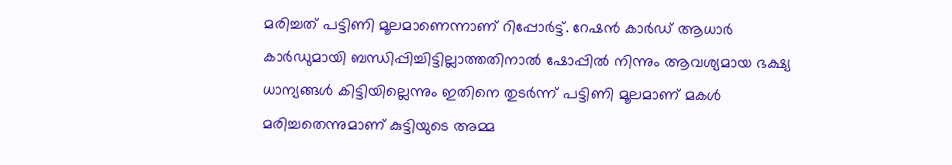മരിച്ചത് പട്ടിണി മൂലമാണെന്നാണ് റിപ്പോര്‍ട്ട്. റേഷന്‍ കാര്‍ഡ് ആധാര്‍ കാര്‍ഡുമായി ബന്ധിപ്പിച്ചിട്ടില്ലാത്തതിനാല്‍ ഷോപ്പില്‍ നിന്നും ആവശ്യമായ ഭക്ഷ്യ ധാന്യങ്ങള്‍ കിട്ടിയില്ലെന്നും ഇതിനെ തുടര്‍ന്ന് പട്ടിണി മൂലമാണ് മകള്‍ മരിച്ചതെന്നുമാണ് കുട്ടിയുടെ അമ്മ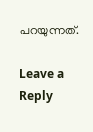പറയുന്നത്.

Leave a Reply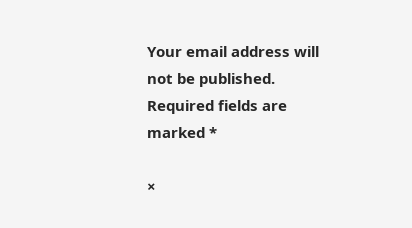Your email address will not be published. Required fields are marked *

×